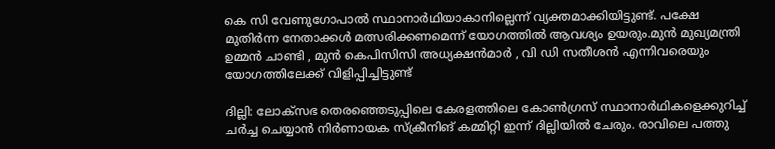കെ സി വേണുഗോപാൽ സ്ഥാനാര്‍ഥിയാകാനില്ലെന്ന് വ്യക്തമാക്കിയിട്ടുണ്ട്. പക്ഷേ മുതിര്‍ന്ന നേതാക്കള്‍ മത്സരിക്കണമെന്ന് യോഗത്തിൽ ആവശ്യം ഉയരും.മുന്‍ മുഖ്യമന്ത്രി ഉമ്മൻ ചാണ്ടി , മുന്‍ കെപിസിസി അധ്യക്ഷൻമാര്‍ , വി ഡി സതീശൻ എന്നിവരെയും യോഗത്തിലേക്ക് വിളിപ്പിച്ചിട്ടുണ്ട്

ദില്ലി: ലോക്സഭ തെരഞ്ഞെടുപ്പിലെ കേരളത്തിലെ കോണ്‍ഗ്രസ് സ്ഥാനാര്‍ഥികളെക്കുറിച്ച് ചര്‍ച്ച ചെയ്യാൻ നിര്‍ണായക സ്ക്രീനിങ് കമ്മിറ്റി ഇന്ന് ദില്ലിയിൽ ചേരും. രാവിലെ പത്തു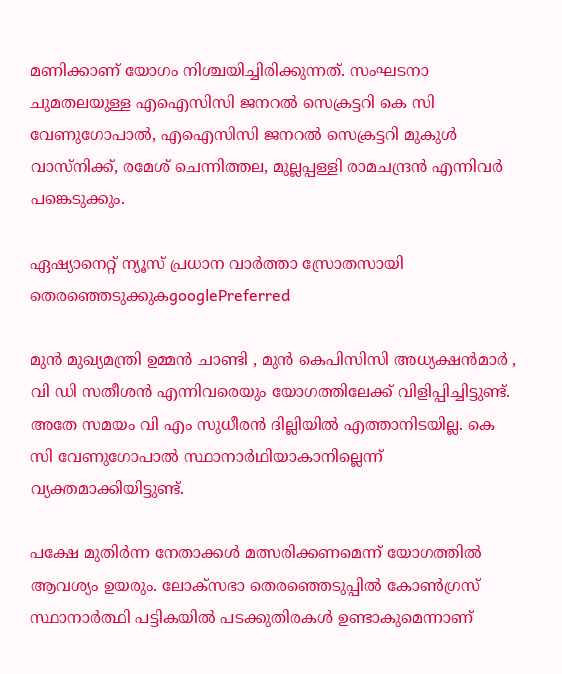മണിക്കാണ് യോഗം നിശ്ചയിച്ചിരിക്കുന്നത്. സംഘടനാ ചുമതലയുള്ള എഐസിസി ജനറൽ സെക്രട്ടറി കെ സി വേണുഗോപാൽ, എഐസിസി ജനറൽ സെക്രട്ടറി മുകുള്‍ വാസ്നിക്ക്, രമേശ് ചെന്നിത്തല, മുല്ലപ്പള്ളി രാമചന്ദ്രൻ എന്നിവര്‍ പങ്കെടുക്കും.

ഏഷ്യാനെറ്റ് ന്യൂസ് പ്രധാന വാർത്താ സ്രോതസായി തെരഞ്ഞെടുക്കുകgooglePreferred

മുന്‍ മുഖ്യമന്ത്രി ഉമ്മൻ ചാണ്ടി , മുന്‍ കെപിസിസി അധ്യക്ഷൻമാര്‍ , വി ഡി സതീശൻ എന്നിവരെയും യോഗത്തിലേക്ക് വിളിപ്പിച്ചിട്ടുണ്ട്. അതേ സമയം വി എം സുധീരന്‍ ദില്ലിയിൽ എത്താനിടയില്ല. കെ സി വേണുഗോപാൽ സ്ഥാനാര്‍ഥിയാകാനില്ലെന്ന് വ്യക്തമാക്കിയിട്ടുണ്ട്.

പക്ഷേ മുതിര്‍ന്ന നേതാക്കള്‍ മത്സരിക്കണമെന്ന് യോഗത്തിൽ ആവശ്യം ഉയരും. ലോക്‌സഭാ തെരഞ്ഞെടുപ്പില്‍ കോൺഗ്രസ് സ്ഥാനാർത്ഥി പട്ടികയിൽ പടക്കുതിരകൾ ഉണ്ടാകുമെന്നാണ്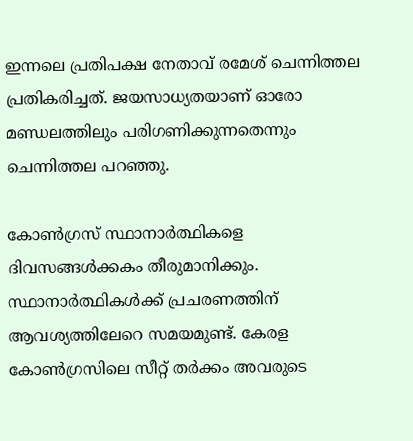ഇന്നലെ പ്രതിപക്ഷ നേതാവ് രമേശ് ചെന്നിത്തല പ്രതികരിച്ചത്. ജയസാധ്യതയാണ് ഓരോ മണ്ഡലത്തിലും പരിഗണിക്കുന്നതെന്നും ചെന്നിത്തല പറഞ്ഞു.

കോണ്‍ഗ്രസ് സ്ഥാനാര്‍ത്ഥികളെ ദിവസങ്ങള്‍ക്കകം തീരുമാനിക്കും. സ്ഥാനാര്‍ത്ഥികള്‍ക്ക് പ്രചരണത്തിന് ആവശ്യത്തിലേറെ സമയമുണ്ട്. കേരള കോണ്‍ഗ്രസിലെ സീറ്റ് തര്‍ക്കം അവരുടെ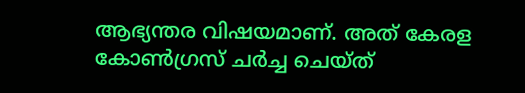ആഭ്യന്തര വിഷയമാണ്. അത് കേരള കോണ്‍ഗ്രസ് ചര്‍ച്ച ചെയ്ത്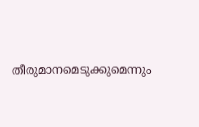തീരുമാനമെടുക്കുമെന്നും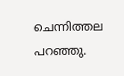ചെന്നിത്തല പറഞ്ഞു.